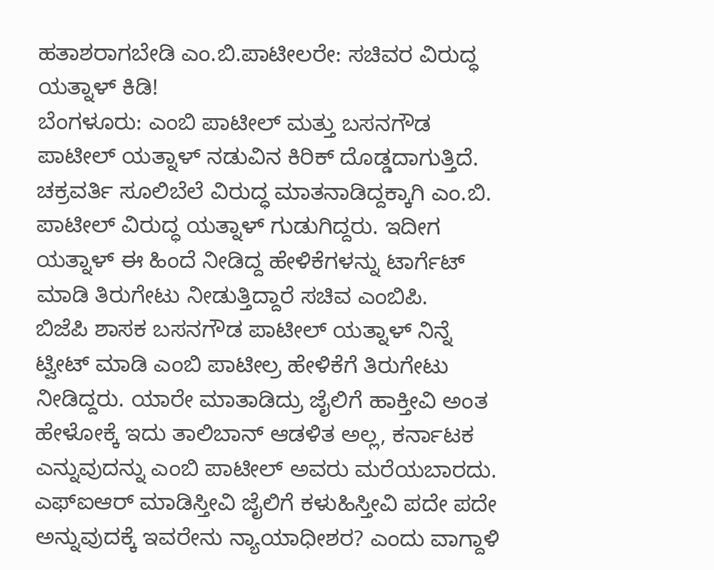ಹತಾಶರಾಗಬೇಡಿ ಎಂ.ಬಿ.ಪಾಟೀಲರೇ: ಸಚಿವರ ವಿರುದ್ಧ ಯತ್ನಾಳ್ ಕಿಡಿ!
ಬೆಂಗಳೂರು: ಎಂಬಿ ಪಾಟೀಲ್ ಮತ್ತು ಬಸನಗೌಡ ಪಾಟೀಲ್ ಯತ್ನಾಳ್ ನಡುವಿನ ಕಿರಿಕ್ ದೊಡ್ಡದಾಗುತ್ತಿದೆ. ಚಕ್ರವರ್ತಿ ಸೂಲಿಬೆಲೆ ವಿರುದ್ಧ ಮಾತನಾಡಿದ್ದಕ್ಕಾಗಿ ಎಂ.ಬಿ. ಪಾಟೀಲ್ ವಿರುದ್ಧ ಯತ್ನಾಳ್ ಗುಡುಗಿದ್ದರು. ಇದೀಗ ಯತ್ನಾಳ್ ಈ ಹಿಂದೆ ನೀಡಿದ್ದ ಹೇಳಿಕೆಗಳನ್ನು ಟಾರ್ಗೆಟ್ ಮಾಡಿ ತಿರುಗೇಟು ನೀಡುತ್ತಿದ್ದಾರೆ ಸಚಿವ ಎಂಬಿಪಿ.
ಬಿಜೆಪಿ ಶಾಸಕ ಬಸನಗೌಡ ಪಾಟೀಲ್ ಯತ್ನಾಳ್ ನಿನ್ನೆ ಟ್ವೀಟ್ ಮಾಡಿ ಎಂಬಿ ಪಾಟೀಲ್ರ ಹೇಳಿಕೆಗೆ ತಿರುಗೇಟು ನೀಡಿದ್ದರು. ಯಾರೇ ಮಾತಾಡಿದ್ರು ಜೈಲಿಗೆ ಹಾಕ್ತೀವಿ ಅಂತ ಹೇಳೋಕ್ಕೆ ಇದು ತಾಲಿಬಾನ್ ಆಡಳಿತ ಅಲ್ಲ, ಕರ್ನಾಟಕ ಎನ್ನುವುದನ್ನು ಎಂಬಿ ಪಾಟೀಲ್ ಅವರು ಮರೆಯಬಾರದು. ಎಫ್ಐಆರ್ ಮಾಡಿಸ್ತೀವಿ ಜೈಲಿಗೆ ಕಳುಹಿಸ್ತೀವಿ ಪದೇ ಪದೇ ಅನ್ನುವುದಕ್ಕೆ ಇವರೇನು ನ್ಯಾಯಾಧೀಶರ? ಎಂದು ವಾಗ್ದಾಳಿ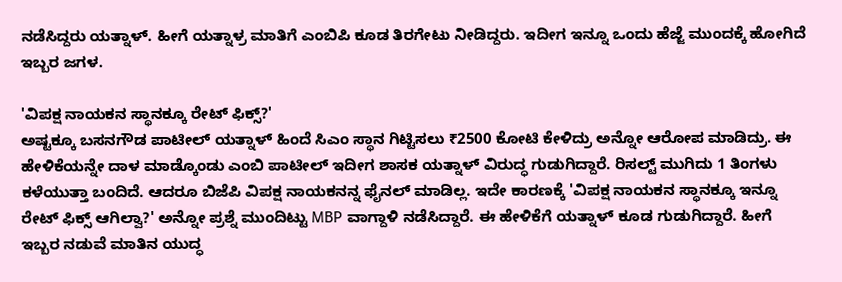ನಡೆಸಿದ್ದರು ಯತ್ನಾಳ್. ಹೀಗೆ ಯತ್ನಾಳ್ರ ಮಾತಿಗೆ ಎಂಬಿಪಿ ಕೂಡ ತಿರಗೇಟು ನೀಡಿದ್ದರು. ಇದೀಗ ಇನ್ನೂ ಒಂದು ಹೆಜ್ಜೆ ಮುಂದಕ್ಕೆ ಹೋಗಿದೆ ಇಬ್ಬರ ಜಗಳ.

'ವಿಪಕ್ಷ ನಾಯಕನ ಸ್ಥಾನಕ್ಕೂ ರೇಟ್ ಫಿಕ್ಸ್?'
ಅಷ್ಟಕ್ಕೂ ಬಸನಗೌಡ ಪಾಟೀಲ್ ಯತ್ನಾಳ್ ಹಿಂದೆ ಸಿಎಂ ಸ್ಥಾನ ಗಿಟ್ಟಿಸಲು ₹2500 ಕೋಟಿ ಕೇಳಿದ್ರು ಅನ್ನೋ ಆರೋಪ ಮಾಡಿದ್ರು. ಈ ಹೇಳಿಕೆಯನ್ನೇ ದಾಳ ಮಾಡ್ಕೊಂಡು ಎಂಬಿ ಪಾಟೀಲ್ ಇದೀಗ ಶಾಸಕ ಯತ್ನಾಳ್ ವಿರುದ್ಧ ಗುಡುಗಿದ್ದಾರೆ. ರಿಸಲ್ಟ್ ಮುಗಿದು 1 ತಿಂಗಳು ಕಳೆಯುತ್ತಾ ಬಂದಿದೆ. ಆದರೂ ಬಿಜೆಪಿ ವಿಪಕ್ಷ ನಾಯಕನನ್ನ ಫೈನಲ್ ಮಾಡಿಲ್ಲ. ಇದೇ ಕಾರಣಕ್ಕೆ 'ವಿಪಕ್ಷ ನಾಯಕನ ಸ್ಥಾನಕ್ಕೂ ಇನ್ನೂ ರೇಟ್ ಫಿಕ್ಸ್ ಆಗಿಲ್ವಾ?' ಅನ್ನೋ ಪ್ರಶ್ನೆ ಮುಂದಿಟ್ಟು MBP ವಾಗ್ದಾಳಿ ನಡೆಸಿದ್ದಾರೆ. ಈ ಹೇಳಿಕೆಗೆ ಯತ್ನಾಳ್ ಕೂಡ ಗುಡುಗಿದ್ದಾರೆ. ಹೀಗೆ ಇಬ್ಬರ ನಡುವೆ ಮಾತಿನ ಯುದ್ಧ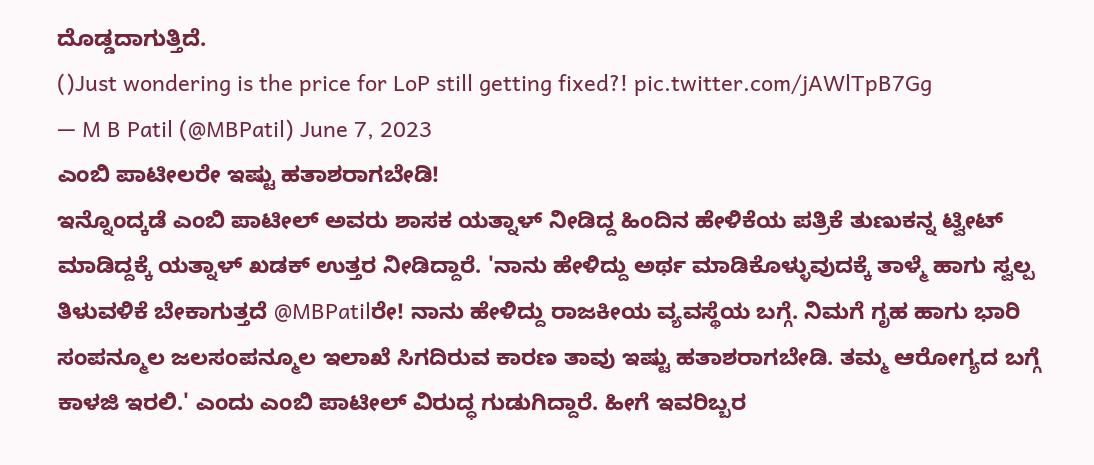ದೊಡ್ಡದಾಗುತ್ತಿದೆ.
()Just wondering is the price for LoP still getting fixed?! pic.twitter.com/jAWlTpB7Gg
— M B Patil (@MBPatil) June 7, 2023
ಎಂಬಿ ಪಾಟೀಲರೇ ಇಷ್ಟು ಹತಾಶರಾಗಬೇಡಿ!
ಇನ್ನೊಂದ್ಕಡೆ ಎಂಬಿ ಪಾಟೀಲ್ ಅವರು ಶಾಸಕ ಯತ್ನಾಳ್ ನೀಡಿದ್ದ ಹಿಂದಿನ ಹೇಳಿಕೆಯ ಪತ್ರಿಕೆ ತುಣುಕನ್ನ ಟ್ವೀಟ್ ಮಾಡಿದ್ದಕ್ಕೆ ಯತ್ನಾಳ್ ಖಡಕ್ ಉತ್ತರ ನೀಡಿದ್ದಾರೆ. 'ನಾನು ಹೇಳಿದ್ದು ಅರ್ಥ ಮಾಡಿಕೊಳ್ಳುವುದಕ್ಕೆ ತಾಳ್ಮೆ ಹಾಗು ಸ್ವಲ್ಪ ತಿಳುವಳಿಕೆ ಬೇಕಾಗುತ್ತದೆ @MBPatilರೇ! ನಾನು ಹೇಳಿದ್ದು ರಾಜಕೀಯ ವ್ಯವಸ್ಥೆಯ ಬಗ್ಗೆ. ನಿಮಗೆ ಗೃಹ ಹಾಗು ಭಾರಿ ಸಂಪನ್ಮೂಲ ಜಲಸಂಪನ್ಮೂಲ ಇಲಾಖೆ ಸಿಗದಿರುವ ಕಾರಣ ತಾವು ಇಷ್ಟು ಹತಾಶರಾಗಬೇಡಿ. ತಮ್ಮ ಆರೋಗ್ಯದ ಬಗ್ಗೆ ಕಾಳಜಿ ಇರಲಿ.' ಎಂದು ಎಂಬಿ ಪಾಟೀಲ್ ವಿರುದ್ಧ ಗುಡುಗಿದ್ದಾರೆ. ಹೀಗೆ ಇವರಿಬ್ಬರ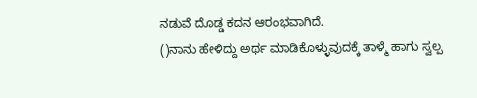ನಡುವೆ ದೊಡ್ಡ ಕದನ ಆರಂಭವಾಗಿದೆ.
()ನಾನು ಹೇಳಿದ್ದು ಅರ್ಥ ಮಾಡಿಕೊಳ್ಳುವುದಕ್ಕೆ ತಾಳ್ಮೆ ಹಾಗು ಸ್ವಲ್ಪ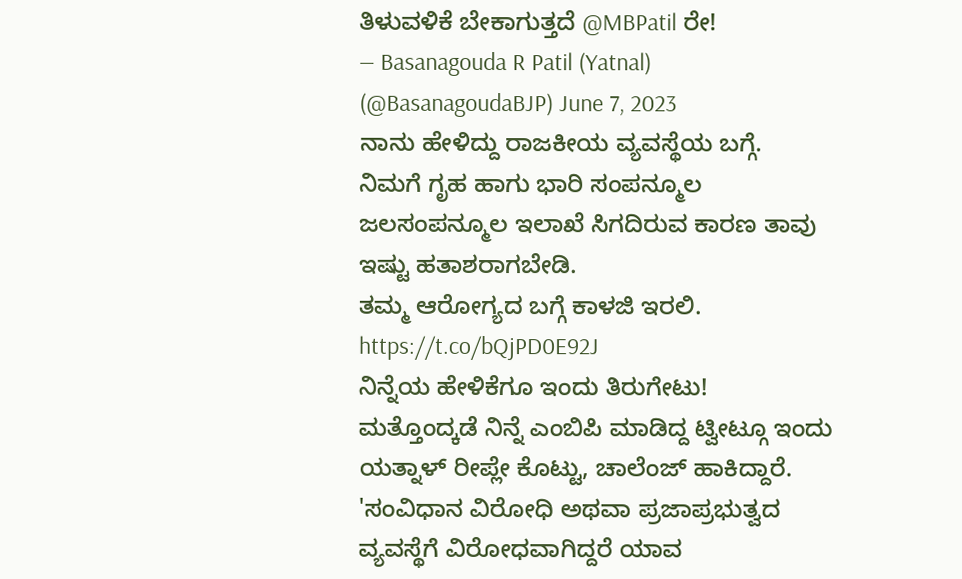ತಿಳುವಳಿಕೆ ಬೇಕಾಗುತ್ತದೆ @MBPatil ರೇ!
— Basanagouda R Patil (Yatnal) (@BasanagoudaBJP) June 7, 2023
ನಾನು ಹೇಳಿದ್ದು ರಾಜಕೀಯ ವ್ಯವಸ್ಥೆಯ ಬಗ್ಗೆ.
ನಿಮಗೆ ಗೃಹ ಹಾಗು ಭಾರಿ ಸಂಪನ್ಮೂಲ ಜಲಸಂಪನ್ಮೂಲ ಇಲಾಖೆ ಸಿಗದಿರುವ ಕಾರಣ ತಾವು ಇಷ್ಟು ಹತಾಶರಾಗಬೇಡಿ.
ತಮ್ಮ ಆರೋಗ್ಯದ ಬಗ್ಗೆ ಕಾಳಜಿ ಇರಲಿ. https://t.co/bQjPD0E92J
ನಿನ್ನೆಯ ಹೇಳಿಕೆಗೂ ಇಂದು ತಿರುಗೇಟು!
ಮತ್ತೊಂದ್ಕಡೆ ನಿನ್ನೆ ಎಂಬಿಪಿ ಮಾಡಿದ್ದ ಟ್ವೀಟ್ಗೂ ಇಂದು ಯತ್ನಾಳ್ ರೀಪ್ಲೇ ಕೊಟ್ಟು, ಚಾಲೆಂಜ್ ಹಾಕಿದ್ದಾರೆ. 'ಸಂವಿಧಾನ ವಿರೋಧಿ ಅಥವಾ ಪ್ರಜಾಪ್ರಭುತ್ವದ ವ್ಯವಸ್ಥೆಗೆ ವಿರೋಧವಾಗಿದ್ದರೆ ಯಾವ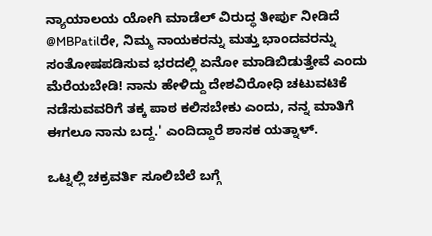ನ್ಯಾಯಾಲಯ ಯೋಗಿ ಮಾಡೆಲ್ ವಿರುದ್ಧ ತೀರ್ಪು ನೀಡಿದೆ @MBPatilರೇ, ನಿಮ್ಮ ನಾಯಕರನ್ನು ಮತ್ತು ಭಾಂದವರನ್ನು ಸಂತೋಷಪಡಿಸುವ ಭರದಲ್ಲಿ ಏನೋ ಮಾಡಿಬಿಡುತ್ತೇವೆ ಎಂದು ಮೆರೆಯಬೇಡಿ! ನಾನು ಹೇಳಿದ್ದು ದೇಶವಿರೋಧಿ ಚಟುವಟಿಕೆ ನಡೆಸುವವರಿಗೆ ತಕ್ಕ ಪಾಠ ಕಲಿಸಬೇಕು ಎಂದು, ನನ್ನ ಮಾತಿಗೆ ಈಗಲೂ ನಾನು ಬದ್ದ.' ಎಂದಿದ್ದಾರೆ ಶಾಸಕ ಯತ್ನಾಳ್.

ಒಟ್ನಲ್ಲಿ ಚಕ್ರವರ್ತಿ ಸೂಲಿಬೆಲೆ ಬಗ್ಗೆ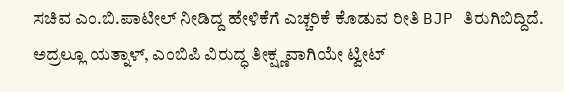ಸಚಿವ ಎಂ.ಬಿ.ಪಾಟೀಲ್ ನೀಡಿದ್ದ ಹೇಳಿಕೆಗೆ ಎಚ್ಚರಿಕೆ ಕೊಡುವ ರೀತಿ BJP ತಿರುಗಿಬಿದ್ದಿದೆ. ಅದ್ರಲ್ಲೂ ಯತ್ನಾಳ್, ಎಂಬಿಪಿ ವಿರುದ್ಧ ತೀಕ್ಷ್ಣವಾಗಿಯೇ ಟ್ವೀಟ್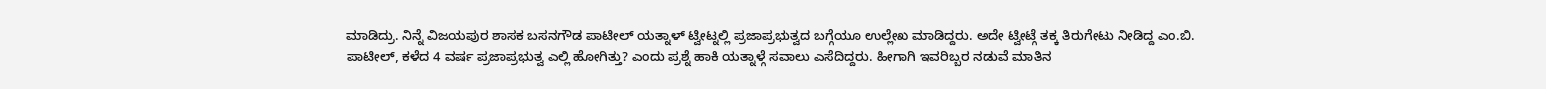ಮಾಡಿದ್ರು. ನಿನ್ನೆ ವಿಜಯಪುರ ಶಾಸಕ ಬಸನಗೌಡ ಪಾಟೀಲ್ ಯತ್ನಾಳ್ ಟ್ವೀಟ್ನಲ್ಲಿ ಪ್ರಜಾಪ್ರಭುತ್ವದ ಬಗ್ಗೆಯೂ ಉಲ್ಲೇಖ ಮಾಡಿದ್ದರು. ಅದೇ ಟ್ವೀಟ್ಗೆ ತಕ್ಕ ತಿರುಗೇಟು ನೀಡಿದ್ದ ಎಂ.ಬಿ. ಪಾಟೀಲ್, ಕಳೆದ 4 ವರ್ಷ ಪ್ರಜಾಪ್ರಭುತ್ವ ಎಲ್ಲಿ ಹೋಗಿತ್ತು? ಎಂದು ಪ್ರಶ್ನೆ ಹಾಕಿ ಯತ್ನಾಳ್ಗೆ ಸವಾಲು ಎಸೆದಿದ್ದರು. ಹೀಗಾಗಿ ಇವರಿಬ್ಬರ ನಡುವೆ ಮಾತಿನ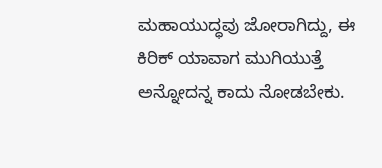ಮಹಾಯುದ್ಧವು ಜೋರಾಗಿದ್ದು, ಈ ಕಿರಿಕ್ ಯಾವಾಗ ಮುಗಿಯುತ್ತೆ ಅನ್ನೋದನ್ನ ಕಾದು ನೋಡಬೇಕು.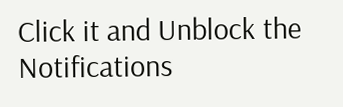Click it and Unblock the Notifications